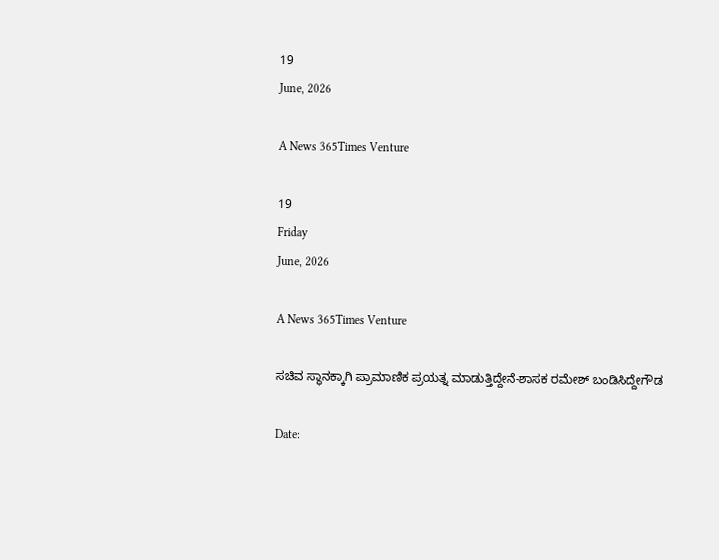19
June, 2026

A News 365Times Venture

19
Friday
June, 2026

A News 365Times Venture

ಸಚಿವ ಸ್ಥಾನಕ್ಕಾಗಿ ಪ್ರಾಮಾಣಿಕ ಪ್ರಯತ್ನ ಮಾಡುತ್ತಿದ್ದೇನೆ-ಶಾಸಕ ರಮೇಶ್ ಬಂಡಿಸಿದ್ದೇಗೌಡ

Date: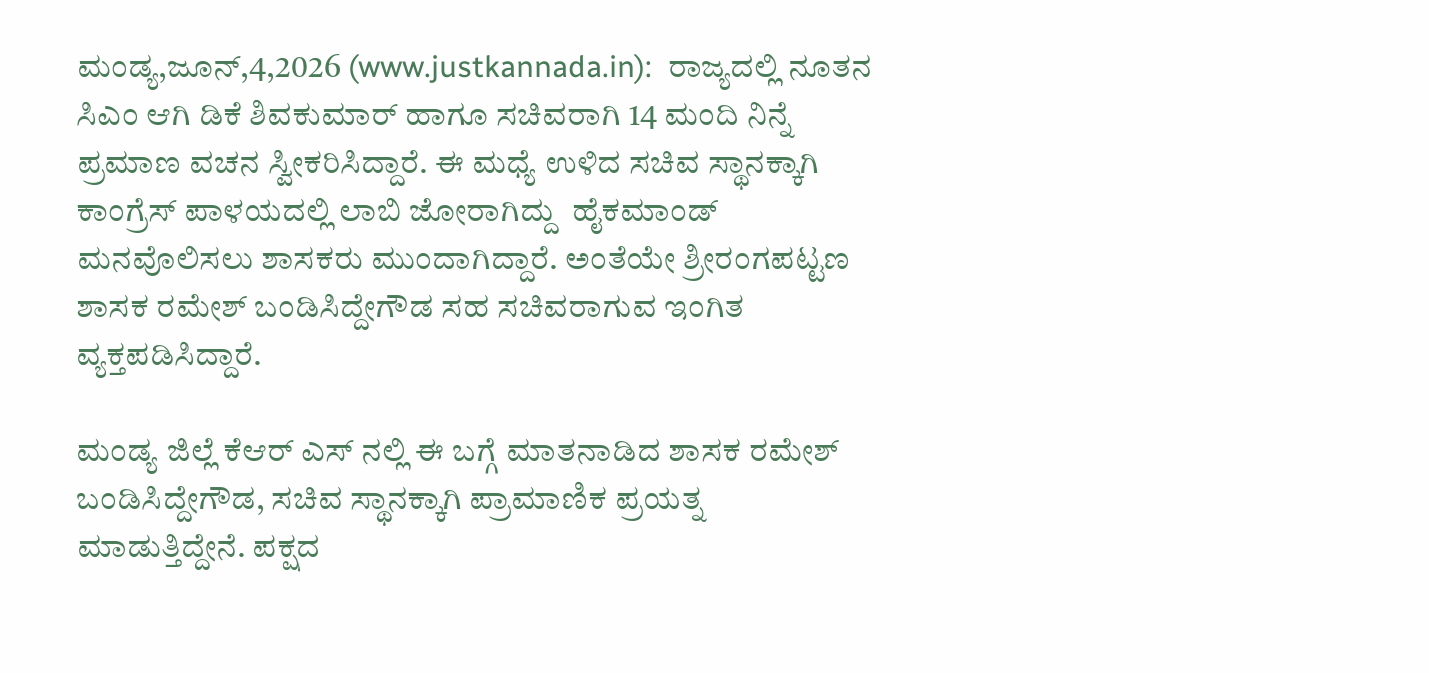ಮಂಡ್ಯ,ಜೂನ್,4,2026 (www.justkannada.in):  ರಾಜ್ಯದಲ್ಲಿ ನೂತನ ಸಿಎಂ ಆಗಿ ಡಿಕೆ ಶಿವಕುಮಾರ್ ಹಾಗೂ ಸಚಿವರಾಗಿ 14 ಮಂದಿ ನಿನ್ನೆ ಪ್ರಮಾಣ ವಚನ ಸ್ವೀಕರಿಸಿದ್ದಾರೆ. ಈ ಮಧ್ಯೆ ಉಳಿದ ಸಚಿವ ಸ್ಥಾನಕ್ಕಾಗಿ ಕಾಂಗ್ರೆಸ್ ಪಾಳಯದಲ್ಲಿ ಲಾಬಿ ಜೋರಾಗಿದ್ದು  ಹೈಕಮಾಂಡ್ ಮನವೊಲಿಸಲು ಶಾಸಕರು ಮುಂದಾಗಿದ್ದಾರೆ. ಅಂತೆಯೇ ಶ್ರೀರಂಗಪಟ್ಟಣ ಶಾಸಕ ರಮೇಶ್ ಬಂಡಿಸಿದ್ದೇಗೌಡ ಸಹ ಸಚಿವರಾಗುವ ಇಂಗಿತ ವ್ಯಕ್ತಪಡಿಸಿದ್ದಾರೆ.

ಮಂಡ್ಯ ಜಿಲ್ಲೆ ಕೆಆರ್ ಎಸ್ ನಲ್ಲಿ ಈ ಬಗ್ಗೆ ಮಾತನಾಡಿದ ಶಾಸಕ ರಮೇಶ್ ಬಂಡಿಸಿದ್ದೇಗೌಡ, ಸಚಿವ ಸ್ಥಾನಕ್ಕಾಗಿ ಪ್ರಾಮಾಣಿಕ ಪ್ರಯತ್ನ ಮಾಡುತ್ತಿದ್ದೇನೆ. ಪಕ್ಷದ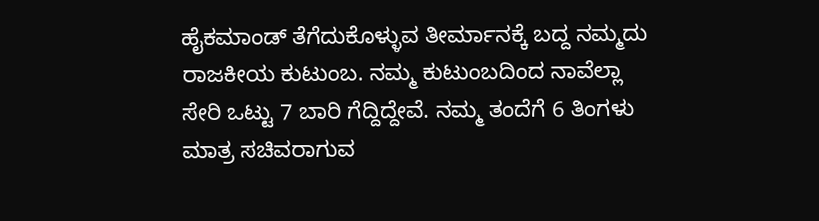ಹೈಕಮಾಂಡ್ ತೆಗೆದುಕೊಳ್ಳುವ ತೀರ್ಮಾನಕ್ಕೆ ಬದ್ದ ನಮ್ಮದು ರಾಜಕೀಯ ಕುಟುಂಬ. ನಮ್ಮ ಕುಟುಂಬದಿಂದ ನಾವೆಲ್ಲಾ ಸೇರಿ ಒಟ್ಟು 7 ಬಾರಿ ಗೆದ್ದಿದ್ದೇವೆ. ನಮ್ಮ ತಂದೆಗೆ 6 ತಿಂಗಳು ಮಾತ್ರ ಸಚಿವರಾಗುವ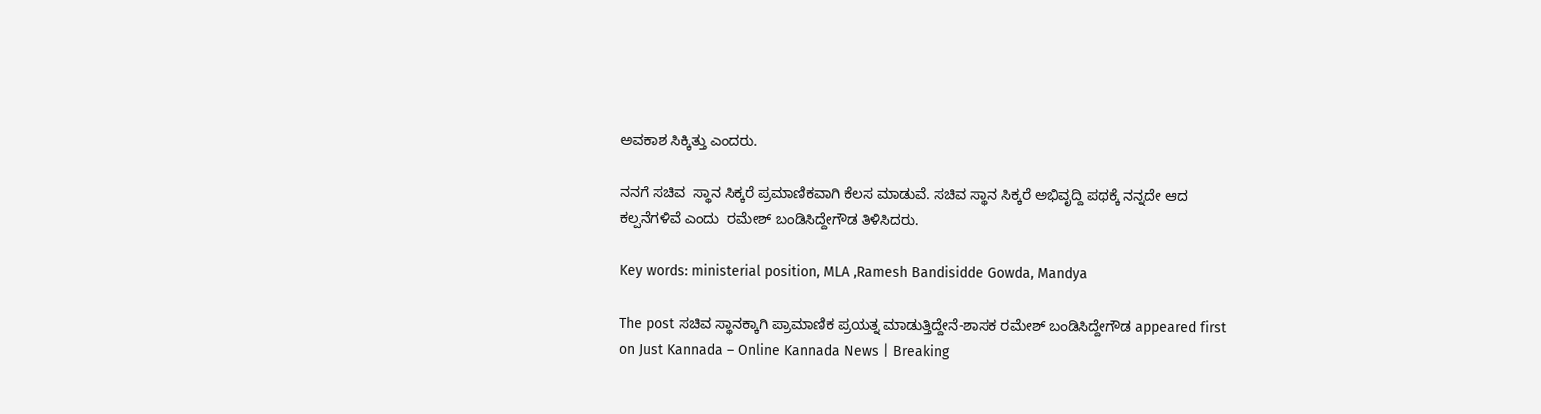ಅವಕಾಶ ಸಿಕ್ಕಿತ್ತು ಎಂದರು.

ನನಗೆ ಸಚಿವ  ಸ್ಥಾನ ಸಿಕ್ಕರೆ ಪ್ರಮಾಣಿಕವಾಗಿ ಕೆಲಸ ಮಾಡುವೆ. ಸಚಿವ ಸ್ಥಾನ ಸಿಕ್ಕರೆ ಅಭಿವೃದ್ದಿ ಪಥಕ್ಕೆ ನನ್ನದೇ ಆದ ಕಲ್ಪನೆಗಳಿವೆ ಎಂದು  ರಮೇಶ್ ಬಂಡಿಸಿದ್ದೇಗೌಡ ತಿಳಿಸಿದರು.

Key words: ministerial position, MLA ,Ramesh Bandisidde Gowda, Mandya

The post ಸಚಿವ ಸ್ಥಾನಕ್ಕಾಗಿ ಪ್ರಾಮಾಣಿಕ ಪ್ರಯತ್ನ ಮಾಡುತ್ತಿದ್ದೇನೆ-ಶಾಸಕ ರಮೇಶ್ ಬಂಡಿಸಿದ್ದೇಗೌಡ appeared first on Just Kannada – Online Kannada News | Breaking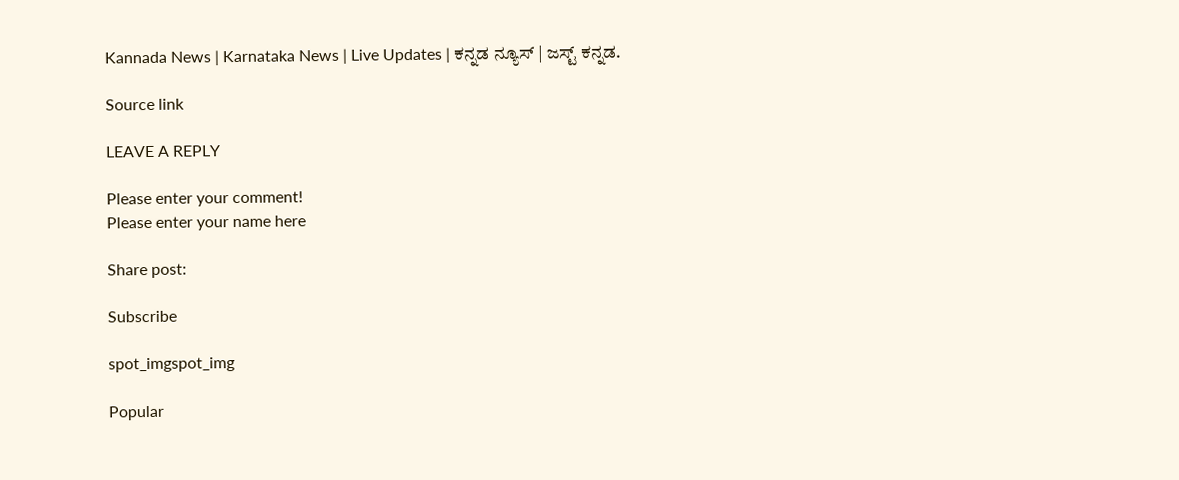Kannada News | Karnataka News | Live Updates | ಕನ್ನಡ ನ್ಯೂಸ್ | ಜಸ್ಟ್ ಕನ್ನಡ.

Source link

LEAVE A REPLY

Please enter your comment!
Please enter your name here

Share post:

Subscribe

spot_imgspot_img

Popular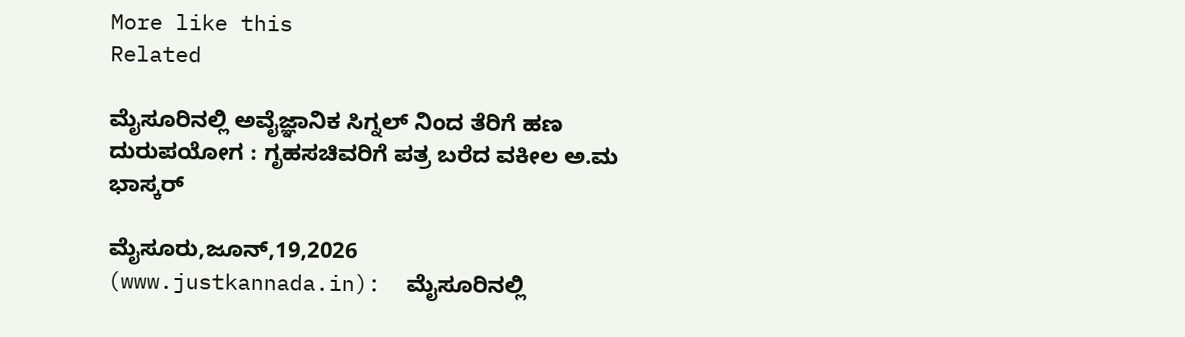More like this
Related

ಮೈಸೂರಿನಲ್ಲಿ ಅವೈಜ್ಞಾನಿಕ ಸಿಗ್ನಲ್ ನಿಂದ ತೆರಿಗೆ ಹಣ ದುರುಪಯೋಗ : ಗೃಹಸಚಿವರಿಗೆ ಪತ್ರ ಬರೆದ ವಕೀಲ ಅ.ಮ ಭಾಸ್ಕರ್

ಮೈಸೂರು,ಜೂನ್,19,2026 (www.justkannada.in):  ಮೈಸೂರಿನಲ್ಲಿ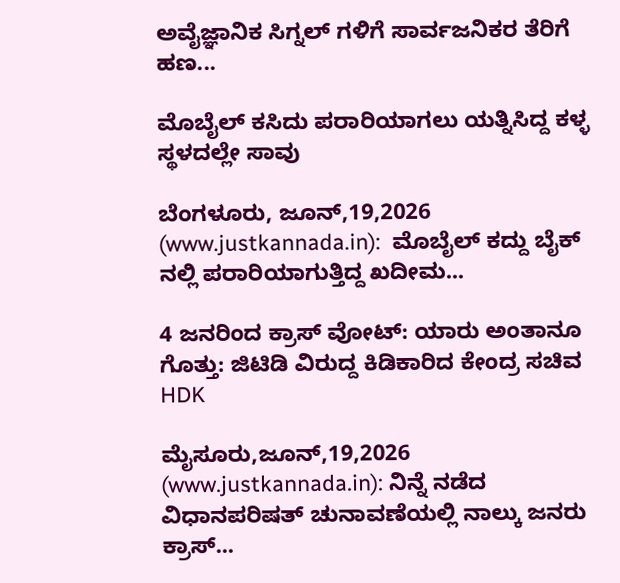ಅವೈಜ್ಞಾನಿಕ ಸಿಗ್ನಲ್ ಗಳಿಗೆ ಸಾರ್ವಜನಿಕರ ತೆರಿಗೆ ಹಣ...

ಮೊಬೈಲ್ ಕಸಿದು ಪರಾರಿಯಾಗಲು ಯತ್ನಿಸಿದ್ದ ಕಳ್ಳ ಸ್ಥಳದಲ್ಲೇ ಸಾವು

ಬೆಂಗಳೂರು, ಜೂನ್,19,2026 (www.justkannada.in):  ಮೊಬೈಲ್ ಕದ್ದು ಬೈಕ್ ನಲ್ಲಿ ಪರಾರಿಯಾಗುತ್ತಿದ್ದ ಖದೀಮ...

4 ಜನರಿಂದ ಕ್ರಾಸ್ ವೋಟ್: ಯಾರು ಅಂತಾನೂ ಗೊತ್ತು: ಜಿಟಿಡಿ ವಿರುದ್ದ ಕಿಡಿಕಾರಿದ ಕೇಂದ್ರ ಸಚಿವ HDK

ಮೈಸೂರು,ಜೂನ್,19,2026 (www.justkannada.in): ನಿನ್ನೆ ನಡೆದ ವಿಧಾನಪರಿಷತ್ ಚುನಾವಣೆಯಲ್ಲಿ ನಾಲ್ಕು ಜನರು ಕ್ರಾಸ್...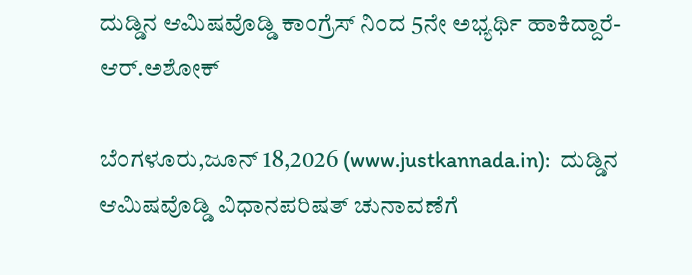ದುಡ್ಡಿನ ಆಮಿಷವೊಡ್ಡಿ ಕಾಂಗ್ರೆಸ್ ನಿಂದ 5ನೇ ಅಭ್ಯರ್ಥಿ ಹಾಕಿದ್ದಾರೆ- ಆರ್.ಅಶೋಕ್

ಬೆಂಗಳೂರು,ಜೂನ್ 18,2026 (www.justkannada.in):  ದುಡ್ಡಿನ ಆಮಿಷವೊಡ್ಡಿ ವಿಧಾನಪರಿಷತ್ ಚುನಾವಣೆಗೆ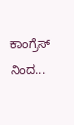ಕಾಂಗ್ರೆಸ್ ನಿಂದ...